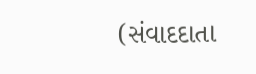(સંવાદદાતા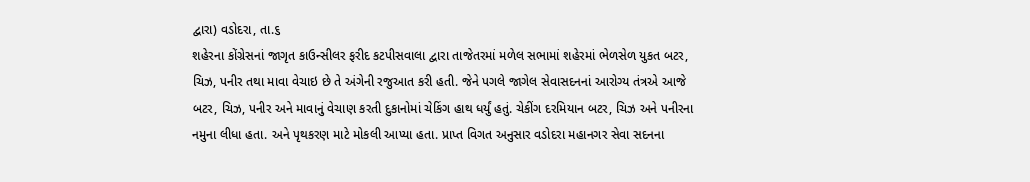દ્વારા) વડોદરા, તા.૬
શહેરના કોંગ્રેસનાં જાગૃત કાઉન્સીલર ફરીદ કટપીસવાલા દ્વારા તાજેતરમાં મળેલ સભામાં શહેરમાં ભેળસેળ યુકત બટર, ચિઝ, પનીર તથા માવા વેચાઇ છે તે અંગેની રજુઆત કરી હતી. જેને પગલે જાગેલ સેવાસદનનાં આરોગ્ય તંત્રએ આજે બટર, ચિઝ, પનીર અને માવાનું વેચાણ કરતી દુકાનોમાં ચેકિંગ હાથ ધર્યું હતું. ચેકીંગ દરમિયાન બટર, ચિઝ અને પનીરના નમુના લીધા હતા. અને પૃથકરણ માટે મોકલી આપ્યા હતા. પ્રાપ્ત વિગત અનુસાર વડોદરા મહાનગર સેવા સદનના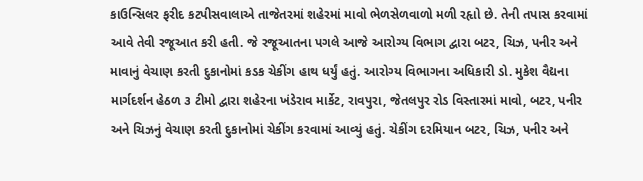કાઉન્સિલર ફરીદ કટપીસવાલાએ તાજેતરમાં શહેરમાં માવો ભેળસેળવાળો મળી રહૃાો છે. તેની તપાસ કરવામાં આવે તેવી રજૂઆત કરી હતી. જે રજૂઆતના પગલે આજે આરોગ્ય વિભાગ દ્વારા બટર, ચિઝ, પનીર અને માવાનું વેચાણ કરતી દુકાનોમાં કડક ચેકીંગ હાથ ધર્યું હતું. આરોગ્ય વિભાગના અધિકારી ડો. મુકેશ વૈદ્યના માર્ગદર્શન હેઠળ ૩ ટીમો દ્વારા શહેરના ખંડેરાવ માર્કેટ, રાવપુરા, જેતલપુર રોડ વિસ્તારમાં માવો, બટર, પનીર અને ચિઝનું વેચાણ કરતી દુકાનોમાં ચેકીંગ કરવામાં આવ્યું હતું. ચેકીંગ દરમિયાન બટર, ચિઝ, પનીર અને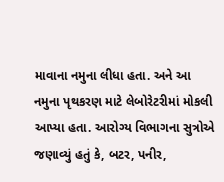માવાના નમુના લીધા હતા. અને આ નમુના પૃથકરણ માટે લેબોરેટરીમાં મોકલી આપ્યા હતા. આરોગ્ય વિભાગના સુત્રોએ જણાવ્યું હતું કે, બટર, પનીર,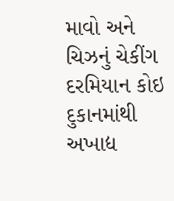માવો અને ચિઝનું ચેકીંગ દરમિયાન કોઇ દુકાનમાંથી અખાદ્ય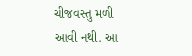ચીજવસ્તુ મળી આવી નથી. આ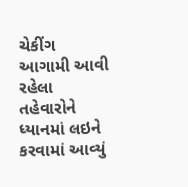ચેકીંગ આગામી આવી રહેલા તહેવારોને ધ્યાનમાં લઇને કરવામાં આવ્યું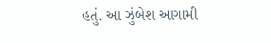હતું. આ ઝુંબેશ આગામી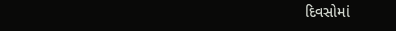દિવસોમાં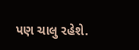પણ ચાલુ રહેશે.